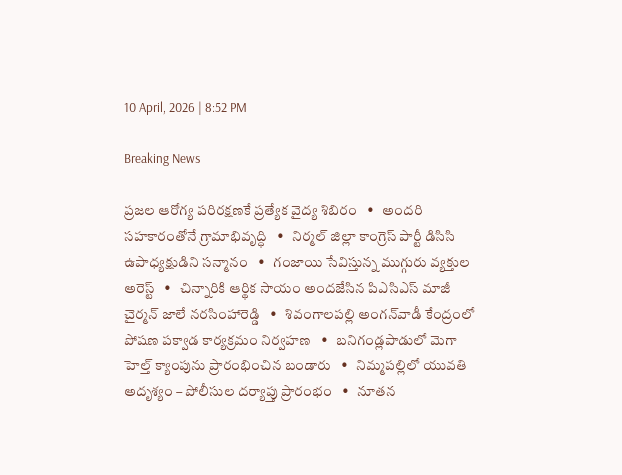10 April, 2026 | 8:52 PM

Breaking News

ప్రజల ఆరోగ్య పరిరక్షణకే ప్రత్యేక వైద్య శిబిరం   •   అందరి సహకారంతోనే గ్రామాభివృద్ధి   •   నిర్మల్ జిల్లా కాంగ్రెస్ పార్టీ డిసిసి ఉపాధ్యక్షుడిని సన్మానం   •   గంజాయి సేవిస్తున్న ముగ్గురు వ్యక్తుల అరెస్ట్   •   చిన్నారికి ఆర్థిక సాయం అందజేసిన పిఎసిఎస్ మాజీ చైర్మన్ జాలే నరసింహారెడ్డి   •   శివంగాలపల్లి అంగన్‌వాడీ కేంద్రంలో పోషణ పక్వాడ కార్యక్రమం నిర్వహణ   •   బనిగండ్లపాడులో మెగా హెల్త్ క్యాంపును ప్రారంభించిన బండారు   •   నిమ్మపల్లిలో యువతి అదృశ్యం – పోలీసుల దర్యాప్తు ప్రారంభం   •   నూతన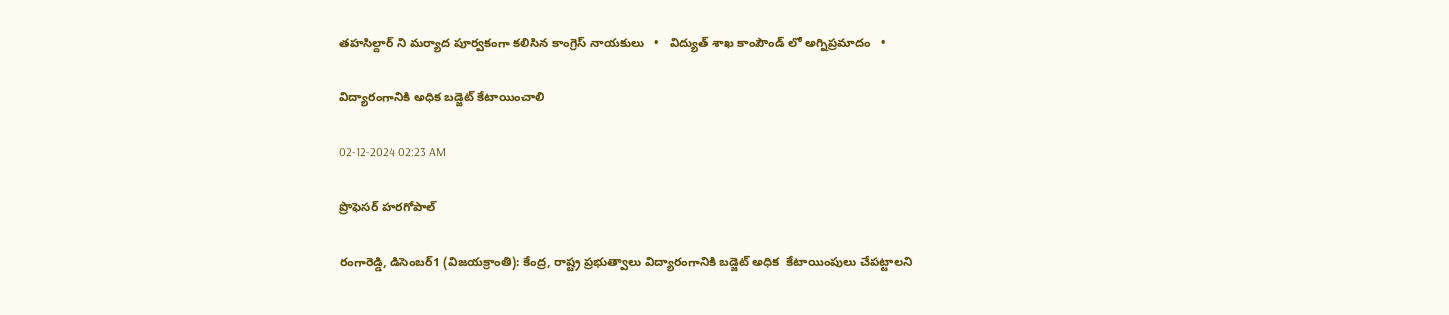తహసిల్దార్ ని మర్యాద పూర్వకంగా కలిసిన కాంగ్రెస్ నాయకులు   •   విద్యుత్ శాఖ కాంపౌండ్ లో అగ్నిప్రమాదం   •

విద్యారంగానికి అధిక బడ్జెట్ కేటాయించాలి

02-12-2024 02:23 AM

ప్రొఫెసర్ హరగోపాల్

రంగారెడ్డి, డిసెంబర్1 (విజయక్రాంతి): కేంద్ర, రాష్ట్ర ప్రభుత్వాలు విద్యారంగానికి బడ్జెట్ అధిక  కేటాయింపులు చేపట్టాలని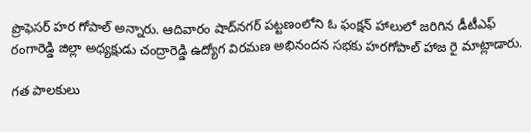ప్రొఫెసర్ హర గోపాల్ అన్నారు. ఆదివారం షాద్‌నగర్ పట్టణంలోని ఓ ఫంక్షన్ హాలులో జరిగిన డీటీఎఫ్ రంగారెడ్డి జిల్లా అధ్యక్షుడు చంద్రారెడ్డి ఉద్యోగ విరమణ అభినందన సభకు హరగోపాల్ హాజ రై మాట్లాడారు.

గత పాలకులు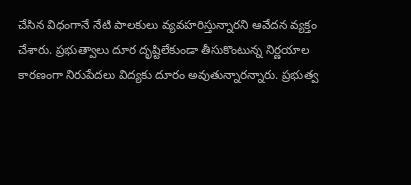చేసిన విధంగానే నేటి పాలకులు వ్యవహరిస్తున్నారని ఆవేదన వ్యక్తం చేశారు. ప్రభుత్వాలు దూర దృష్టిలేకుండా తీసుకొంటున్న నిర్ణయాల కారణంగా నిరుపేదలు విద్యకు దూరం అవుతున్నారన్నారు. ప్రభుత్వ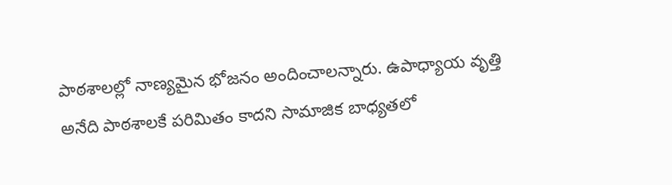పాఠశాలల్లో నాణ్యమైన భోజనం అందించాలన్నారు. ఉపాధ్యాయ వృత్తి అనేది పాఠశాలకే పరిమితం కాదని సామాజిక బాధ్యతలో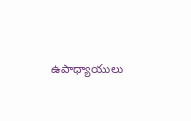ఉపాధ్యాయులు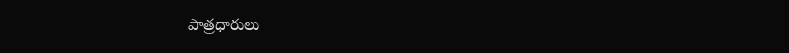పాత్రధారులు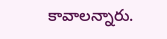కావాలన్నారు.